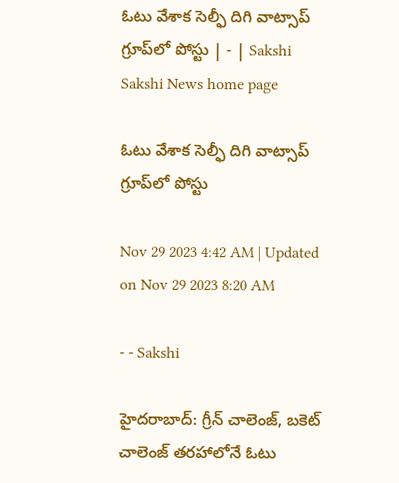ఓటు వేశాక సెల్ఫీ దిగి వాట్సాప్‌ గ్రూప్‌లో పోస్టు | - | Sakshi
Sakshi News home page

ఓటు వేశాక సెల్ఫీ దిగి వాట్సాప్‌ గ్రూప్‌లో పోస్టు

Nov 29 2023 4:42 AM | Updated on Nov 29 2023 8:20 AM

- - Sakshi

హైదరాబాద్: గ్రీన్‌ చాలెంజ్‌, బకెట్‌ చాలెంజ్‌ తరహాలోనే ఓటు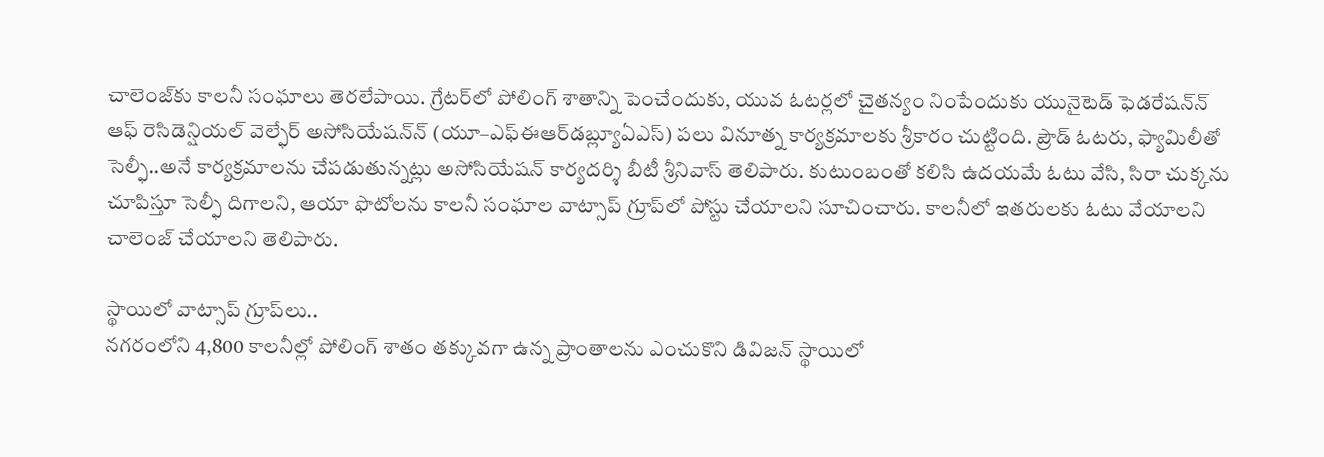చాలెంజ్‌కు కాలనీ సంఘాలు తెరలేపాయి. గ్రేటర్‌లో పోలింగ్‌ శాతాన్ని పెంచేందుకు, యువ ఓటర్లలో చైతన్యం నింపేందుకు యునైటెడ్‌ ఫెడరేషన్‌న్‌ ఆఫ్‌ రెసిడెన్షియల్‌ వెల్ఫేర్‌ అసోసియేషన్‌న్‌ (యూ–ఎఫ్‌ఈఆర్‌డబ్ల్యూఏఎస్‌) పలు వినూత్న కార్యక్రమాలకు శ్రీకారం చుట్టింది. ప్రౌడ్‌ ఓటరు, ఫ్యామిలీతో సెల్ఫీ..అనే కార్యక్రమాలను చేపడుతున్నట్లు అసోసియేషన్‌ కార్యదర్శి బీటీ శ్రీనివాస్‌ తెలిపారు. కుటుంబంతో కలిసి ఉదయమే ఓటు వేసి, సిరా చుక్కను చూపిస్తూ సెల్ఫీ దిగాలని, ఆయా ఫొటోలను కాలనీ సంఘాల వాట్సాప్‌ గ్రూప్‌లో పోస్టు చేయాలని సూచించారు. కాలనీలో ఇతరులకు ఓటు వేయాలని చాలెంజ్‌ చేయాలని తెలిపారు.

స్థాయిలో వాట్సాప్‌ గ్రూప్‌లు..
నగరంలోని 4,800 కాలనీల్లో పోలింగ్‌ శాతం తక్కువగా ఉన్న ప్రాంతాలను ఎంచుకొని డివిజన్‌ స్థాయిలో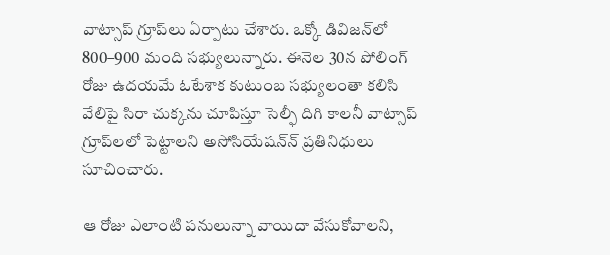వాట్సాప్‌ గ్రూప్‌లు ఏర్పాటు చేశారు. ఒక్కో డివిజన్‌లో 800–900 మంది సభ్యులున్నారు. ఈనెల 30న పోలింగ్‌ రోజు ఉదయమే ఓటేశాక కుటుంబ సభ్యులంతా కలిసి వేలిపై సిరా చుక్కను చూపిస్తూ సెల్ఫీ దిగి కాలనీ వాట్సాప్‌ గ్రూప్‌లలో పెట్టాలని అసోసియేషన్‌న్‌ ప్రతినిధులు సూచించారు.

ఆ రోజు ఎలాంటి పనులున్నా వాయిదా వేసుకోవాలని,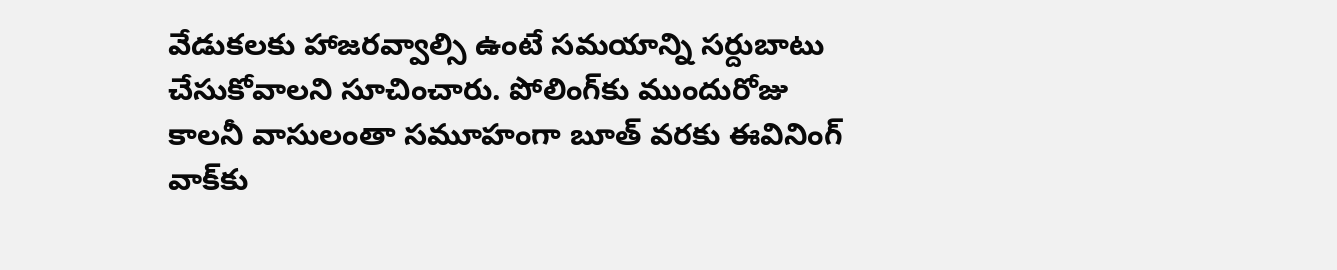వేడుకలకు హాజరవ్వాల్సి ఉంటే సమయాన్ని సర్దుబాటు చేసుకోవాలని సూచించారు. పోలింగ్‌కు ముందురోజు కాలనీ వాసులంతా సమూహంగా బూత్‌ వరకు ఈవినింగ్‌ వాక్‌కు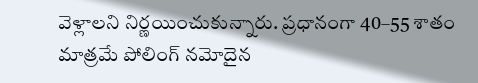వెళ్లాలని నిర్ణయించుకున్నారు. ప్రధానంగా 40–55 శాతం మాత్రమే పోలింగ్‌ నమోదైన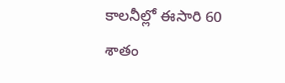కాలనీల్లో ఈసారి 60 శాతం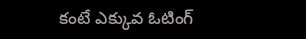కంటే ఎక్కువ ఓటింగ్‌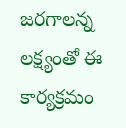జరగాలన్న లక్ష్యంతో ఈ కార్యక్రమం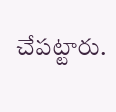చేపట్టారు.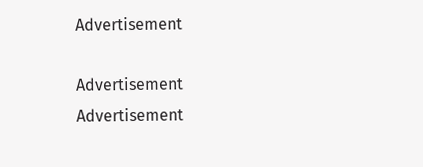Advertisement

Advertisement
Advertisement